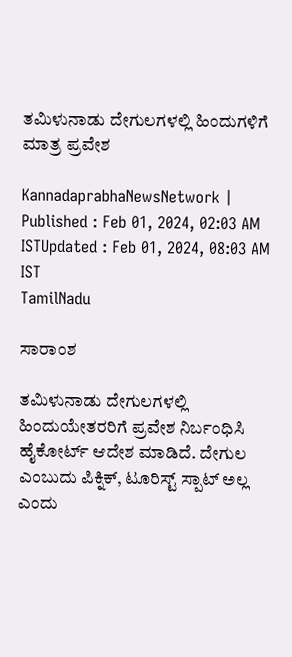ತಮಿಳುನಾಡು ದೇಗುಲಗಳಲ್ಲಿ ಹಿಂದುಗಳಿಗೆ ಮಾತ್ರ ಪ್ರವೇಶ

KannadaprabhaNewsNetwork |
Published : Feb 01, 2024, 02:03 AM ISTUpdated : Feb 01, 2024, 08:03 AM IST
TamilNadu

ಸಾರಾಂಶ

ತಮಿಳುನಾಡು ದೇಗುಲಗಳಲ್ಲಿ ಹಿಂದುಯೇತರರಿಗೆ ಪ್ರವೇಶ ನಿರ್ಬಂಧಿಸಿ ಹೈಕೋರ್ಟ್‌ ಆದೇಶ ಮಾಡಿದೆ. ದೇಗುಲ ಎಂಬುದು ಪಿಕ್ನಿಕ್‌, ಟೂರಿಸ್ಟ್‌ ಸ್ಪಾಟ್‌ ಅಲ್ಲ ಎಂದು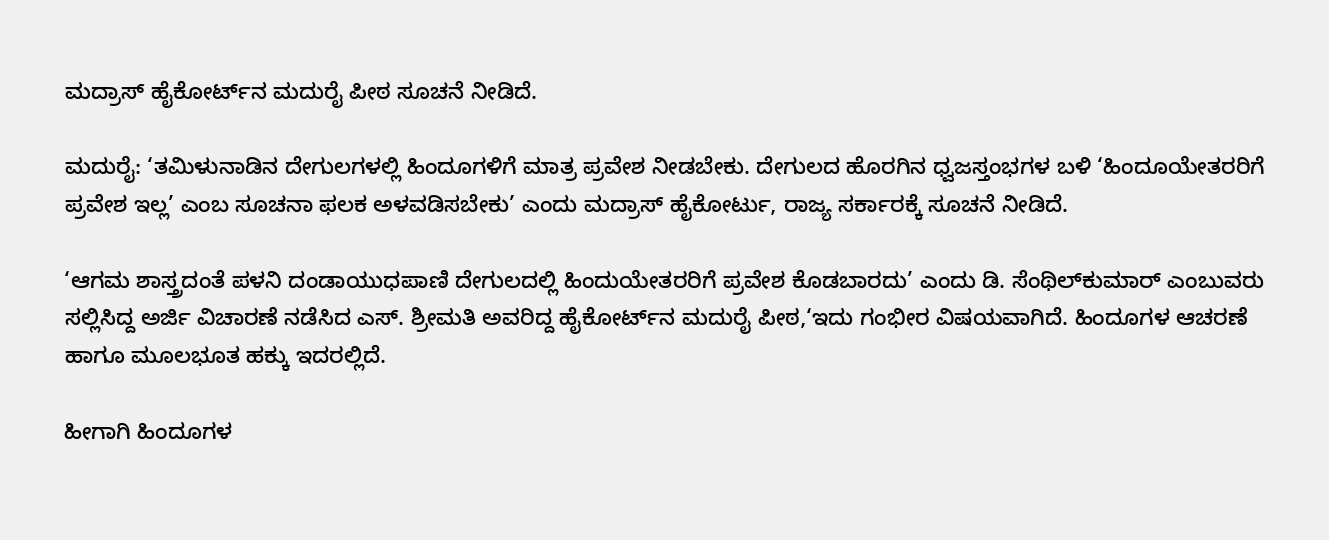ಮದ್ರಾಸ್‌ ಹೈಕೋರ್ಟ್‌ನ ಮದುರೈ ಪೀಠ ಸೂಚನೆ ನೀಡಿದೆ.

ಮದುರೈ: ‘ತಮಿಳುನಾಡಿನ ದೇಗುಲಗಳಲ್ಲಿ ಹಿಂದೂಗಳಿಗೆ ಮಾತ್ರ ಪ್ರವೇಶ ನೀಡಬೇಕು. ದೇಗುಲದ ಹೊರಗಿನ ಧ್ವಜಸ್ತಂಭಗಳ ಬಳಿ ‘ಹಿಂದೂಯೇತರರಿಗೆ ಪ್ರವೇಶ ಇಲ್ಲ’ ಎಂಬ ಸೂಚನಾ ಫಲಕ ಅಳವಡಿಸಬೇಕು’ ಎಂದು ಮದ್ರಾಸ್‌ ಹೈಕೋರ್ಟು, ರಾಜ್ಯ ಸರ್ಕಾರಕ್ಕೆ ಸೂಚನೆ ನೀಡಿದೆ.

‘ಆಗಮ ಶಾಸ್ತ್ರದಂತೆ ಪಳನಿ ದಂಡಾಯುಧಪಾಣಿ ದೇಗುಲದಲ್ಲಿ ಹಿಂದುಯೇತರರಿಗೆ ಪ್ರವೇಶ ಕೊಡಬಾರದು’ ಎಂದು ಡಿ. ಸೆಂಥಿಲ್‌ಕುಮಾರ್‌ ಎಂಬುವರು ಸಲ್ಲಿಸಿದ್ದ ಅರ್ಜಿ ವಿಚಾರಣೆ ನಡೆಸಿದ ಎಸ್‌. ಶ್ರೀಮತಿ ಅವರಿದ್ದ ಹೈಕೋರ್ಟ್‌ನ ಮದುರೈ ಪೀಠ,‘ಇದು ಗಂಭೀರ ವಿಷಯವಾಗಿದೆ. ಹಿಂದೂಗಳ ಆಚರಣೆ ಹಾಗೂ ಮೂಲಭೂತ ಹಕ್ಕು ಇದರಲ್ಲಿದೆ.

ಹೀಗಾಗಿ ಹಿಂದೂಗಳ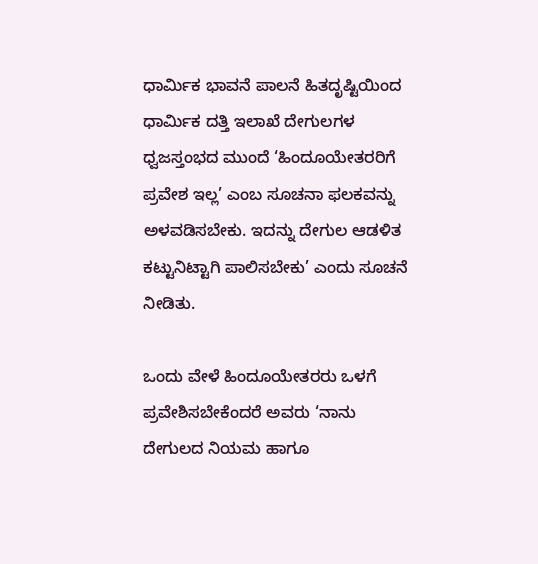ಧಾರ್ಮಿಕ ಭಾವನೆ ಪಾಲನೆ ಹಿತದೃಷ್ಟಿಯಿಂದ ಧಾರ್ಮಿಕ ದತ್ತಿ ಇಲಾಖೆ ದೇಗುಲಗಳ ಧ್ವಜಸ್ತಂಭದ ಮುಂದೆ ‘ಹಿಂದೂಯೇತರರಿಗೆ ಪ್ರವೇಶ ಇಲ್ಲ’ ಎಂಬ ಸೂಚನಾ ಫಲಕವನ್ನು ಅಳವಡಿಸಬೇಕು. ಇದನ್ನು ದೇಗುಲ ಆಡಳಿತ ಕಟ್ಟುನಿಟ್ಟಾಗಿ ಪಾಲಿಸಬೇಕು’ ಎಂದು ಸೂಚನೆ ನೀಡಿತು.

ಒಂದು ವೇಳೆ ಹಿಂದೂಯೇತರರು ಒಳಗೆ ಪ್ರವೇಶಿಸಬೇಕೆಂದರೆ ಅವರು ‘ನಾನು ದೇಗುಲದ ನಿಯಮ ಹಾಗೂ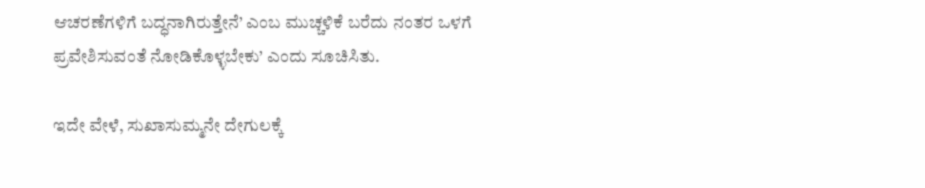ಆಚರಣೆಗಳಿಗೆ ಬದ್ಧನಾಗಿರುತ್ತೇನೆ’ ಎಂಬ ಮುಚ್ಚಳಿಕೆ ಬರೆದು ನಂತರ ಒಳಗೆ ಪ್ರವೇಶಿಸುವಂತೆ ನೋಡಿಕೊಳ್ಳಬೇಕು’ ಎಂದು ಸೂಚಿಸಿತು.

ಇದೇ ವೇಳೆ, ಸುಖಾಸುಮ್ಮನೇ ದೇಗುಲಕ್ಕೆ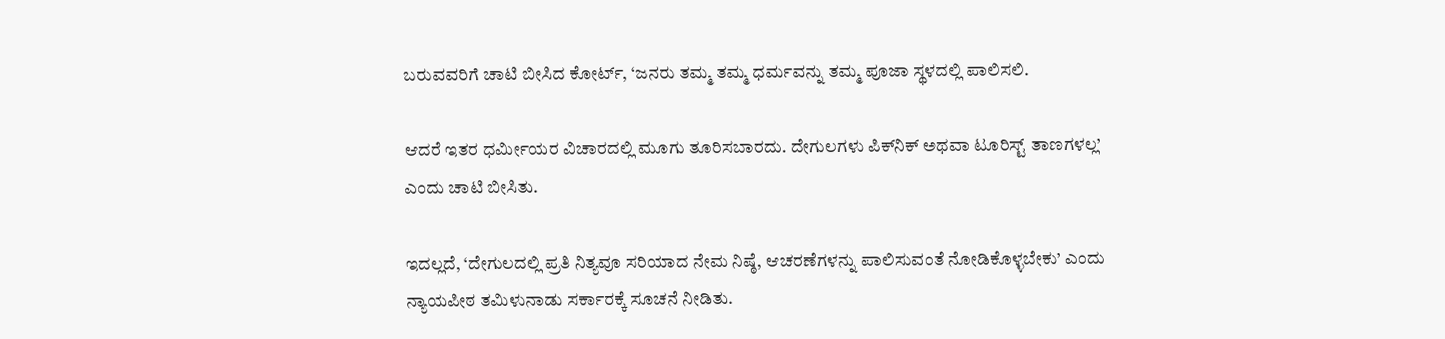ಬರುವವರಿಗೆ ಚಾಟಿ ಬೀಸಿದ ಕೋರ್ಟ್‌, ‘ಜನರು ತಮ್ಮ ತಮ್ಮ ಧರ್ಮವನ್ನು ತಮ್ಮ ಪೂಜಾ ಸ್ಥಳದಲ್ಲಿ ಪಾಲಿಸಲಿ.

ಆದರೆ ಇತರ ಧರ್ಮೀಯರ ವಿಚಾರದಲ್ಲಿ ಮೂಗು ತೂರಿಸಬಾರದು. ದೇಗುಲಗಳು ಪಿಕ್‌ನಿಕ್‌ ಅಥವಾ ಟೂರಿಸ್ಟ್‌ ತಾಣಗಳಲ್ಲ’ ಎಂದು ಚಾಟಿ ಬೀಸಿತು.

ಇದಲ್ಲದೆ, ‘ದೇಗುಲದಲ್ಲಿ ಪ್ರತಿ ನಿತ್ಯವೂ ಸರಿಯಾದ ನೇಮ ನಿಷ್ಠೆ, ಆಚರಣೆಗಳನ್ನು ಪಾಲಿಸುವಂತೆ ನೋಡಿಕೊಳ್ಳಬೇಕು’ ಎಂದು ನ್ಯಾಯಪೀಠ ತಮಿಳುನಾಡು ಸರ್ಕಾರಕ್ಕೆ ಸೂಚನೆ ನೀಡಿತು.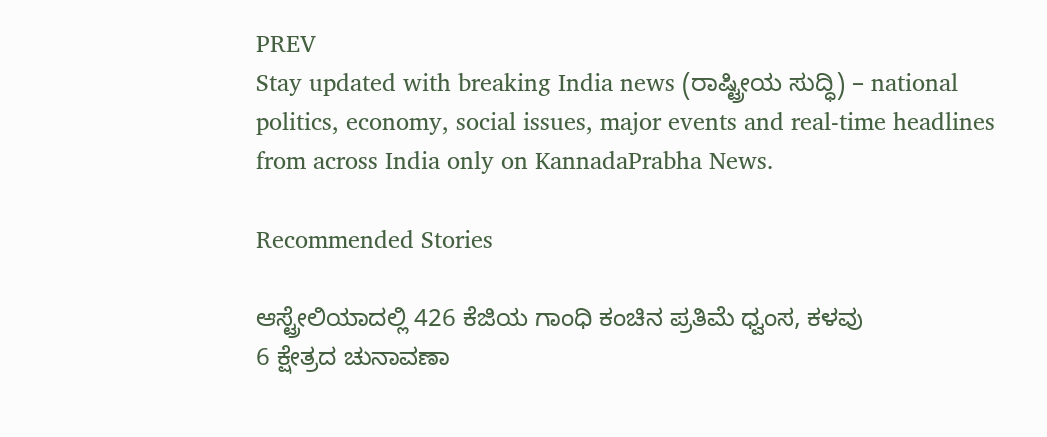PREV
Stay updated with breaking India news (ರಾಷ್ಟ್ರೀಯ ಸುದ್ಧಿ) – national politics, economy, social issues, major events and real‑time headlines from across India only on KannadaPrabha News.

Recommended Stories

ಆಸ್ಟ್ರೇಲಿಯಾದಲ್ಲಿ 426 ಕೆಜಿಯ ಗಾಂಧಿ ಕಂಚಿನ ಪ್ರತಿಮೆ ಧ್ವಂಸ, ಕಳವು
6 ಕ್ಷೇತ್ರದ ಚುನಾವಣಾ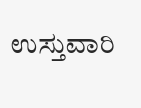ಉಸ್ತುವಾರಿ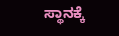ಸ್ಥಾನಕ್ಕೆ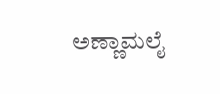ಅಣ್ಣಾಮಲೈ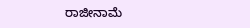ರಾಜೀನಾಮೆ